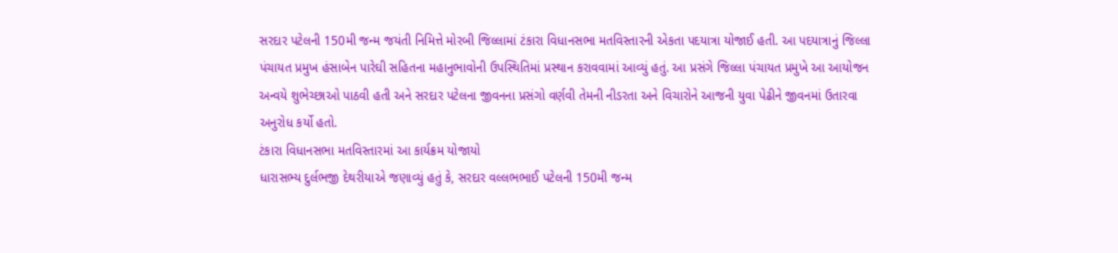સરદાર પટેલની 150મી જન્મ જયંતી નિમિત્તે મોરબી જિલ્લામાં ટંકારા વિધાનસભા મતવિસ્તારની એકતા પદયાત્રા યોજાઈ હતી. આ પદયાત્રાનું જિલ્લા પંચાયત પ્રમુખ હંસાબેન પારેઘી સહિતના મહાનુભાવોની ઉપસ્થિતિમાં પ્રસ્થાન કરાવવામાં આવ્યું હતું. આ પ્રસંગે જિલ્લા પંચાયત પ્રમુખે આ આયોજન અન્વયે શુભેચ્છાઓ પાઠવી હતી અને સરદાર પટેલના જીવનના પ્રસંગો વર્ણવી તેમની નીડરતા અને વિચારોને આજની યુવા પેઢીને જીવનમાં ઉતારવા અનુરોધ કર્યો હતો.
ટંકારા વિધાનસભા મતવિસ્તારમાં આ કાર્યક્રમ યોજાયો
ધારાસભ્ય દુર્લભજી દેથરીયાએ જણાવ્યું હતું કે, સરદાર વલ્લભભાઈ પટેલની 150મી જન્મ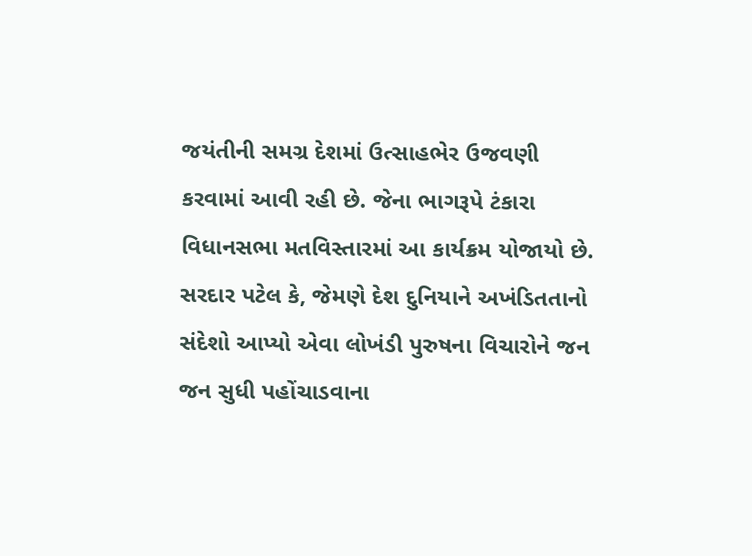જયંતીની સમગ્ર દેશમાં ઉત્સાહભેર ઉજવણી કરવામાં આવી રહી છે. જેના ભાગરૂપે ટંકારા વિધાનસભા મતવિસ્તારમાં આ કાર્યક્રમ યોજાયો છે. સરદાર પટેલ કે, જેમણે દેશ દુનિયાને અખંડિતતાનો સંદેશો આપ્યો એવા લોખંડી પુરુષના વિચારોને જન જન સુધી પહોંચાડવાના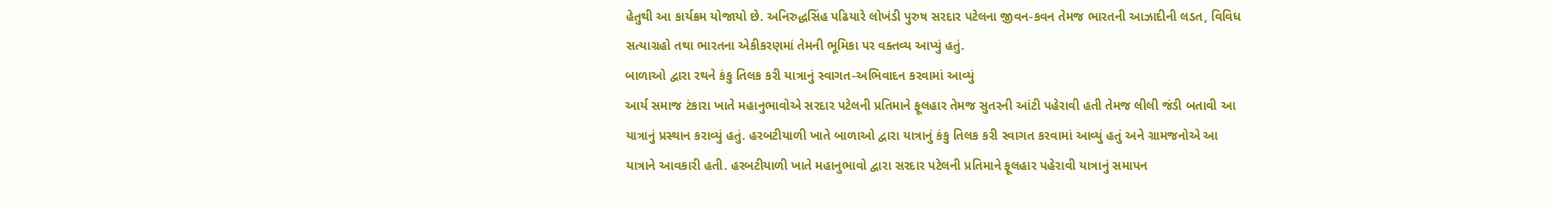હેતુથી આ કાર્યક્રમ યોજાયો છે. અનિરુદ્ધસિંહ પઢિયારે લોખંડી પુરુષ સરદાર પટેલના જીવન-કવન તેમજ ભારતની આઝાદીની લડત, વિવિધ સત્યાગ્રહો તથા ભારતના એકીકરણમાં તેમની ભૂમિકા પર વક્તવ્ય આપ્યું હતું.
બાળાઓ દ્વારા રથને કંકુ તિલક કરી યાત્રાનું સ્વાગત-અભિવાદન કરવામાં આવ્યું
આર્ય સમાજ ટંકારા ખાતે મહાનુભાવોએ સરદાર પટેલની પ્રતિમાને ફૂલહાર તેમજ સુતરની આંટી પહેરાવી હતી તેમજ લીલી જંડી બતાવી આ યાત્રાનું પ્રસ્થાન કરાવ્યું હતું. હરબટીયાળી ખાતે બાળાઓ દ્વારા યાત્રાનું કંકુ તિલક કરી સ્વાગત કરવામાં આવ્યું હતું અને ગ્રામજનોએ આ યાત્રાને આવકારી હતી. હરબટીયાળી ખાતે મહાનુભાવો દ્વારા સરદાર પટેલની પ્રતિમાને ફૂલહાર પહેરાવી યાત્રાનું સમાપન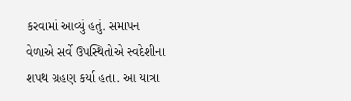કરવામાં આવ્યું હતું. સમાપન વેળાએ સર્વે ઉપસ્થિતોએ સ્વદેશીના શપથ ગ્રહણ કર્યા હતા. આ યાત્રા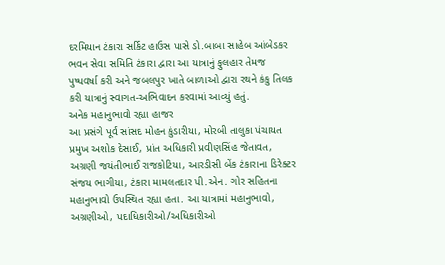દરમિયાન ટંકારા સર્કિટ હાઉસ પાસે ડો.બાબા સાહેબ આંબેડકર ભવન સેવા સમિતિ ટંકારા દ્વારા આ યાત્રાનું ફુલહાર તેમજ પુષ્પવર્ષા કરી અને જબલપુર ખાતે બાળાઓ દ્વારા રથને કંકુ તિલક કરી યાત્રાનું સ્વાગત-અભિવાદન કરવામાં આવ્યું હતું.
અનેક મહાનુભાવો રહ્યા હાજર
આ પ્રસંગે પૂર્વ સાંસદ મોહન કુંડારીયા, મોરબી તાલુકા પંચાયત પ્રમુખ અશોક દેસાઈ, પ્રાંત અધિકારી પ્રવીણસિંહ જેતાવત, અગ્રણી જયંતીભાઈ રાજકોટિયા, આરડીસી બેંક ટંકારાના ડિરેક્ટર સંજય ભાગીયા, ટંકારા મામલતદાર પી.એન. ગોર સહિતના મહાનુભાવો ઉપસ્થિત રહ્યા હતા. આ યાત્રામાં મહાનુભાવો, અગ્રણીઓ, પદાધિકારીઓ/અધિકારીઓ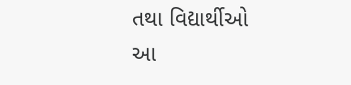તથા વિદ્યાર્થીઓ આ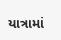યાત્રામાં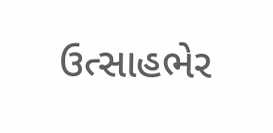ઉત્સાહભેર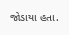જોડાયા હતા.